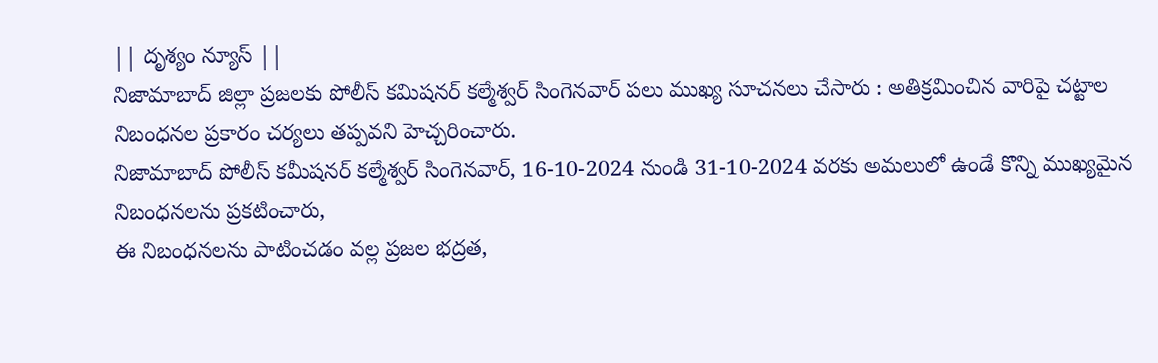|| దృశ్యం న్యూస్ ||
నిజామాబాద్ జిల్లా ప్రజలకు పోలీస్ కమిషనర్ కల్మేశ్వర్ సింగెనవార్ పలు ముఖ్య సూచనలు చేసారు : అతిక్రమించిన వారిపై చట్టాల నిబంధనల ప్రకారం చర్యలు తప్పవని హెచ్చరించారు.
నిజామాబాద్ పోలీస్ కమీషనర్ కల్మేశ్వర్ సింగెనవార్, 16-10-2024 నుండి 31-10-2024 వరకు అమలులో ఉండే కొన్ని ముఖ్యమైన నిబంధనలను ప్రకటించారు,
ఈ నిబంధనలను పాటించడం వల్ల ప్రజల భద్రత,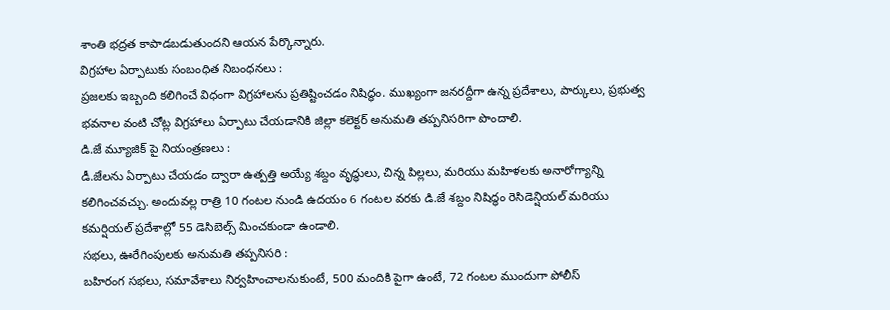శాంతి భద్రత కాపాడబడుతుందని ఆయన పేర్కొన్నారు.
విగ్రహాల ఏర్పాటుకు సంబంధిత నిబంధనలు :
ప్రజలకు ఇబ్బంది కలిగించే విధంగా విగ్రహాలను ప్రతిష్టించడం నిషిద్ధం. ముఖ్యంగా జనరద్దీగా ఉన్న ప్రదేశాలు, పార్కులు, ప్రభుత్వ భవనాల వంటి చోట్ల విగ్రహాలు ఏర్పాటు చేయడానికి జిల్లా కలెక్టర్ అనుమతి తప్పనిసరిగా పొందాలి.
డి.జే మ్యూజిక్ పై నియంత్రణలు :
డీ.జేలను ఏర్పాటు చేయడం ద్వారా ఉత్పత్తి అయ్యే శబ్దం వృద్ధులు, చిన్న పిల్లలు, మరియు మహిళలకు అనారోగ్యాన్ని కలిగించవచ్చు. అందువల్ల రాత్రి 10 గంటల నుండి ఉదయం 6 గంటల వరకు డి.జే శబ్దం నిషిద్ధం రెసిడెన్షియల్ మరియు కమర్షియల్ ప్రదేశాల్లో 55 డెసిబెల్స్ మించకుండా ఉండాలి.
సభలు, ఊరేగింపులకు అనుమతి తప్పనిసరి :
బహిరంగ సభలు, సమావేశాలు నిర్వహించాలనుకుంటే, 500 మందికి పైగా ఉంటే, 72 గంటల ముందుగా పోలీస్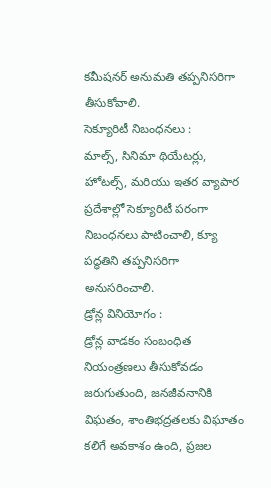కమీషనర్ అనుమతి తప్పనిసరిగా తీసుకోవాలి.
సెక్యూరిటీ నిబంధనలు :
మాల్స్, సినిమా థియేటర్లు, హోటల్స్, మరియు ఇతర వ్యాపార ప్రదేశాల్లో సెక్యూరిటీ పరంగా నిబంధనలు పాటించాలి, క్యూ పద్ధతిని తప్పనిసరిగా అనుసరించాలి.
డ్రోన్ల వినియోగం :
డ్రోన్ల వాడకం సంబంధిత నియంత్రణలు తీసుకోవడం జరుగుతుంది, జనజీవనానికి విఘతం, శాంతిభద్రతలకు విఘాతం కలిగే అవకాశం ఉంది, ప్రజల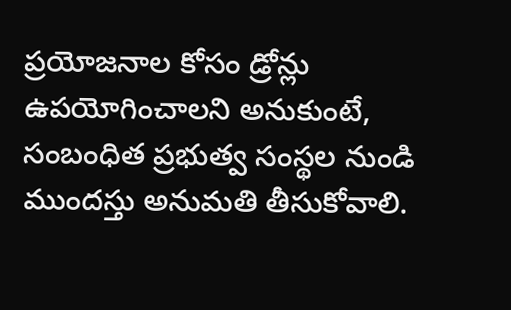ప్రయోజనాల కోసం డ్రోన్లు ఉపయోగించాలని అనుకుంటే, సంబంధిత ప్రభుత్వ సంస్థల నుండి ముందస్తు అనుమతి తీసుకోవాలి.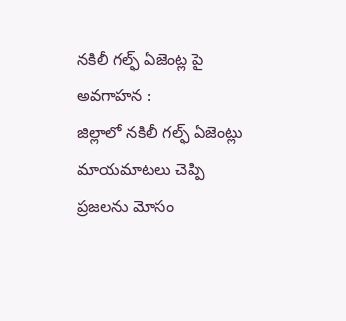నకిలీ గల్ఫ్ ఏజెంట్ల పై అవగాహన :
జిల్లాలో నకిలీ గల్ఫ్ ఏజెంట్లు మాయమాటలు చెప్పి ప్రజలను మోసం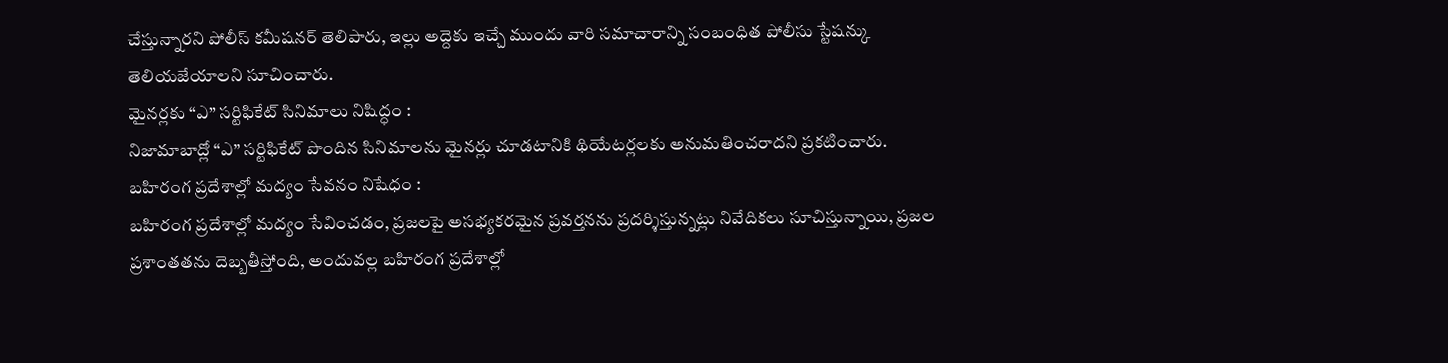చేస్తున్నారని పోలీస్ కమీషనర్ తెలిపారు, ఇల్లు అద్దెకు ఇచ్చే ముందు వారి సమాచారాన్ని సంబంధిత పోలీసు స్టేషన్కు తెలియజేయాలని సూచించారు.
మైనర్లకు “ఎ” సర్టిఫికేట్ సినిమాలు నిషిద్ధం :
నిజామాబాద్లో “ఎ” సర్టిఫికేట్ పొందిన సినిమాలను మైనర్లు చూడటానికి థియేటర్లలకు అనుమతించరాదని ప్రకటించారు.
బహిరంగ ప్రదేశాల్లో మద్యం సేవనం నిషేధం :
బహిరంగ ప్రదేశాల్లో మద్యం సేవించడం, ప్రజలపై అసభ్యకరమైన ప్రవర్తనను ప్రదర్శిస్తున్నట్లు నివేదికలు సూచిస్తున్నాయి, ప్రజల ప్రశాంతతను దెబ్బతీస్తోంది, అందువల్ల బహిరంగ ప్రదేశాల్లో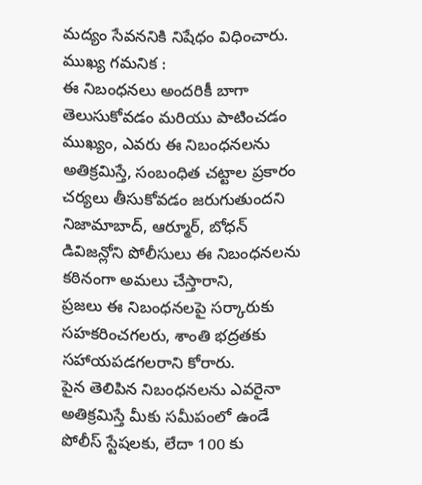మద్యం సేవననికి నిషేధం విధించారు.
ముఖ్య గమనిక :
ఈ నిబంధనలు అందరికీ బాగా తెలుసుకోవడం మరియు పాటించడం ముఖ్యం, ఎవరు ఈ నిబంధనలను అతిక్రమిస్తే, సంబంధిత చట్టాల ప్రకారం చర్యలు తీసుకోవడం జరుగుతుందని నిజామాబాద్, ఆర్మూర్, బోధన్ డివిజన్లోని పోలీసులు ఈ నిబంధనలను కఠినంగా అమలు చేస్తారాని,
ప్రజలు ఈ నిబంధనలపై సర్కారుకు సహకరించగలరు, శాంతి భద్రతకు సహాయపడగలరాని కోరారు.
పైన తెలిపిన నిబంధనలను ఎవరైనా అతిక్రమిస్తే మీకు సమీపంలో ఉండే పోలీస్ స్టేషలకు, లేదా 100 కు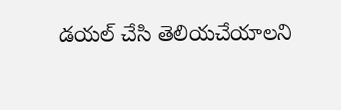డయల్ చేసి తెలియచేయాలని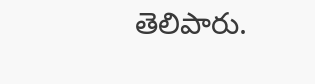తెలిపారు.